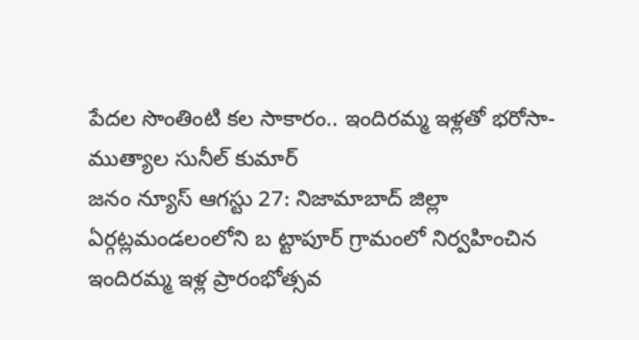పేదల సొంతింటి కల సాకారం.. ఇందిరమ్మ ఇళ్లతో భరోసా-ముత్యాల సునీల్ కుమార్
జనం న్యూస్ ఆగస్టు 27: నిజామాబాద్ జిల్లా ఏర్గట్లమండలంలోని బ ట్టాపూర్ గ్రామంలో నిర్వహించిన ఇందిరమ్మ ఇళ్ల ప్రారంభోత్సవ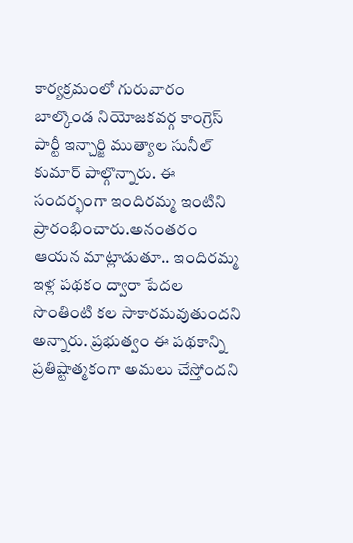కార్యక్రమంలో గురువారం బాల్కొండ నియోజకవర్గ కాంగ్రెస్ పార్టీ ఇన్చార్జి ముత్యాల సునీల్ కుమార్ పాల్గొన్నారు. ఈ సందర్భంగా ఇందిరమ్మ ఇంటిని ప్రారంభించారు.అనంతరం ఆయన మాట్లాడుతూ.. ఇందిరమ్మ ఇళ్ల పథకం ద్వారా పేదల సొంతింటి కల సాకారమవుతుందని అన్నారు. ప్రభుత్వం ఈ పథకాన్ని ప్రతిష్టాత్మకంగా అమలు చేస్తోందని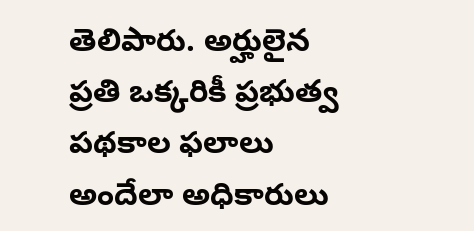తెలిపారు. అర్హులైన ప్రతి ఒక్కరికీ ప్రభుత్వ పథకాల ఫలాలు అందేలా అధికారులు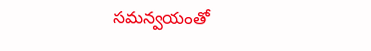సమన్వయంతో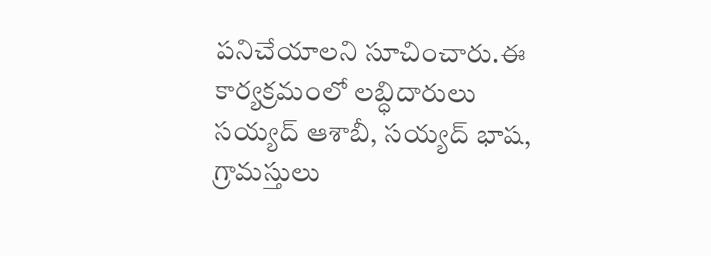పనిచేయాలని సూచించారు.ఈ కార్యక్రమంలో లబ్ధిదారులు సయ్యద్ ఆశాబీ, సయ్యద్ భాష, గ్రామస్తులు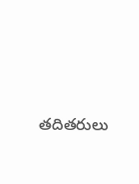తదితరులు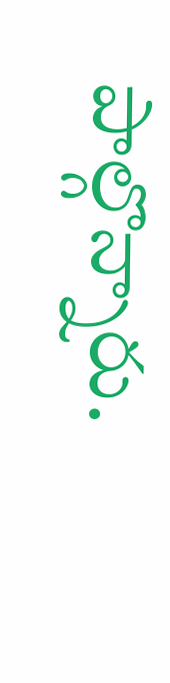పాల్గొన్నారు.